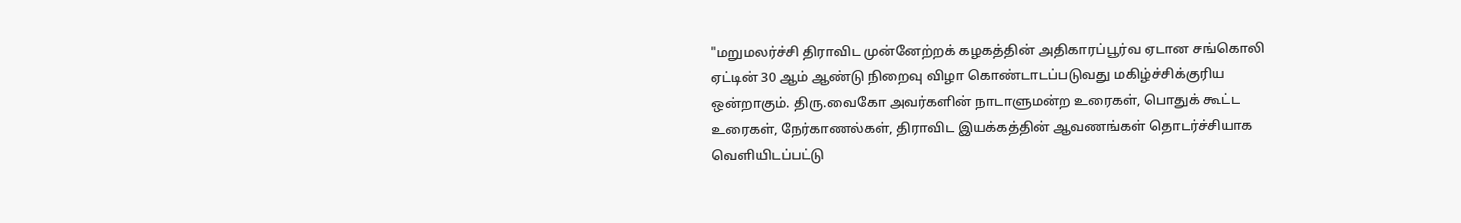"மறுமலர்ச்சி திராவிட முன்னேற்றக் கழகத்தின் அதிகாரப்பூர்வ ஏடான சங்கொலி ஏட்டின் 30 ஆம் ஆண்டு நிறைவு விழா கொண்டாடப்படுவது மகிழ்ச்சிக்குரிய ஒன்றாகும். திரு.வைகோ அவர்களின் நாடாளுமன்ற உரைகள், பொதுக் கூட்ட உரைகள், நேர்காணல்கள், திராவிட இயக்கத்தின் ஆவணங்கள் தொடர்ச்சியாக வெளியிடப்பட்டு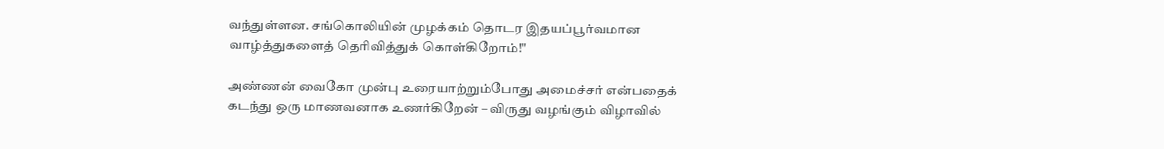வந்துள்ளன. சங்கொலியின் முழக்கம் தொடர இதயப்பூர்வமான வாழ்த்துகளைத் தெரிவித்துக் கொள்கிறோம்!"

அண்ணன் வைகோ முன்பு உரையாற்றும்போது அமைச்சர் என்பதைக் கடந்து ஒரு மாணவனாக உணர்கிறேன் – விருது வழங்கும் விழாவில்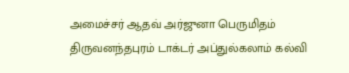அமைச்சர் ஆதவ் அர்ஜுனா பெருமிதம்
திருவனந்தபுரம் டாக்டர் அப்துல்கலாம் கல்வி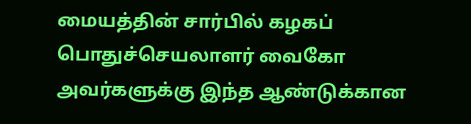மையத்தின் சார்பில் கழகப் பொதுச்செயலாளர் வைகோ அவர்களுக்கு இந்த ஆண்டுக்கான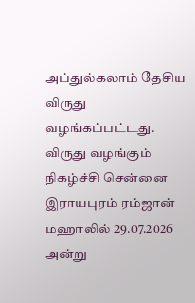அப்துல்கலாம் தேசிய விருது வழங்கப்பட்டது. விருது வழங்கும் நிகழ்ச்சி சென்னை இராயபுரம் ரம்ஜான் மஹாலில் 29.07.2026 அன்று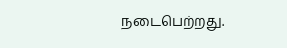நடைபெற்றது.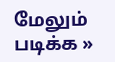மேலும் படிக்க »